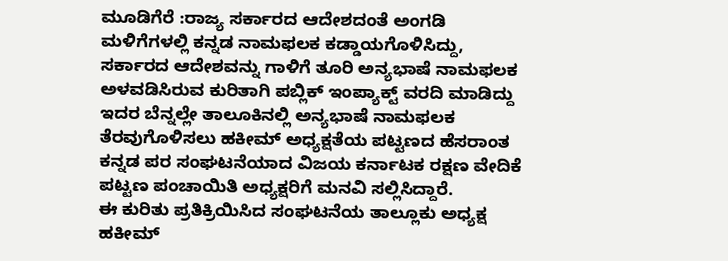ಮೂಡಿಗೆರೆ :ರಾಜ್ಯ ಸರ್ಕಾರದ ಆದೇಶದಂತೆ ಅಂಗಡಿ ಮಳಿಗೆಗಳಲ್ಲಿ ಕನ್ನಡ ನಾಮಫಲಕ ಕಡ್ಡಾಯಗೊಳಿಸಿದ್ದು, ಸರ್ಕಾರದ ಆದೇಶವನ್ನು ಗಾಳಿಗೆ ತೂರಿ ಅನ್ಯಭಾಷೆ ನಾಮಫಲಕ ಅಳವಡಿಸಿರುವ ಕುರಿತಾಗಿ ಪಬ್ಲಿಕ್ ಇಂಪ್ಯಾಕ್ಟ್ ವರದಿ ಮಾಡಿದ್ದು ಇದರ ಬೆನ್ನಲ್ಲೇ ತಾಲೂಕಿನಲ್ಲಿ ಅನ್ಯಭಾಷೆ ನಾಮಫಲಕ ತೆರವುಗೊಳಿಸಲು ಹಕೀಮ್ ಅಧ್ಯಕ್ಷತೆಯ ಪಟ್ಟಣದ ಹೆಸರಾಂತ ಕನ್ನಡ ಪರ ಸಂಘಟನೆಯಾದ ವಿಜಯ ಕರ್ನಾಟಕ ರಕ್ಷಣ ವೇದಿಕೆ ಪಟ್ಟಣ ಪಂಚಾಯಿತಿ ಅಧ್ಯಕ್ಷರಿಗೆ ಮನವಿ ಸಲ್ಲಿಸಿದ್ದಾರೆ.
ಈ ಕುರಿತು ಪ್ರತಿಕ್ರಿಯಿಸಿದ ಸಂಘಟನೆಯ ತಾಲ್ಲೂಕು ಅಧ್ಯಕ್ಷ ಹಕೀಮ್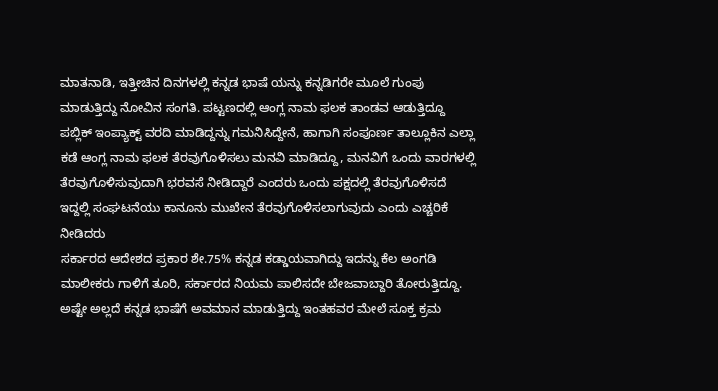ಮಾತನಾಡಿ, ಇತ್ತೀಚಿನ ದಿನಗಳಲ್ಲಿ ಕನ್ನಡ ಭಾಷೆ ಯನ್ನು ಕನ್ನಡಿಗರೇ ಮೂಲೆ ಗುಂಪು ಮಾಡುತ್ತಿದ್ದು ನೋವಿನ ಸಂಗತಿ. ಪಟ್ಟಣದಲ್ಲಿ ಆಂಗ್ಲ ನಾಮ ಫಲಕ ತಾಂಡವ ಆಡುತ್ತಿದ್ದೂ ಪಬ್ಲಿಕ್ ಇಂಪ್ಯಾಕ್ಟ್ ವರದಿ ಮಾಡಿದ್ದನ್ನು ಗಮನಿಸಿದ್ದೇನೆ, ಹಾಗಾಗಿ ಸಂಪೂರ್ಣ ತಾಲ್ಲೂಕಿನ ಎಲ್ಲಾ ಕಡೆ ಆಂಗ್ಲ ನಾಮ ಫಲಕ ತೆರವುಗೊಳಿಸಲು ಮನವಿ ಮಾಡಿದ್ದೂ, ಮನವಿಗೆ ಒಂದು ವಾರಗಳಲ್ಲಿ ತೆರವುಗೊಳಿಸುವುದಾಗಿ ಭರವಸೆ ನೀಡಿದ್ದಾರೆ ಎಂದರು ಒಂದು ಪಕ್ಷದಲ್ಲಿ ತೆರವುಗೊಳಿಸದೆ ಇದ್ದಲ್ಲಿ ಸಂಘಟನೆಯು ಕಾನೂನು ಮುಖೇನ ತೆರವುಗೊಳಿಸಲಾಗುವುದು ಎಂದು ಎಚ್ಚರಿಕೆ ನೀಡಿದರು
ಸರ್ಕಾರದ ಆದೇಶದ ಪ್ರಕಾರ ಶೇ.75% ಕನ್ನಡ ಕಡ್ಡಾಯವಾಗಿದ್ದು ಇದನ್ನು ಕೆಲ ಅಂಗಡಿ ಮಾಲೀಕರು ಗಾಳಿಗೆ ತೂರಿ, ಸರ್ಕಾರದ ನಿಯಮ ಪಾಲಿಸದೇ ಬೇಜವಾಬ್ದಾರಿ ತೋರುತ್ತಿದ್ದೂ. ಅಷ್ಟೇ ಅಲ್ಲದೆ ಕನ್ನಡ ಭಾಷೆಗೆ ಅವಮಾನ ಮಾಡುತ್ತಿದ್ದು ಇಂತಹವರ ಮೇಲೆ ಸೂಕ್ತ ಕ್ರಮ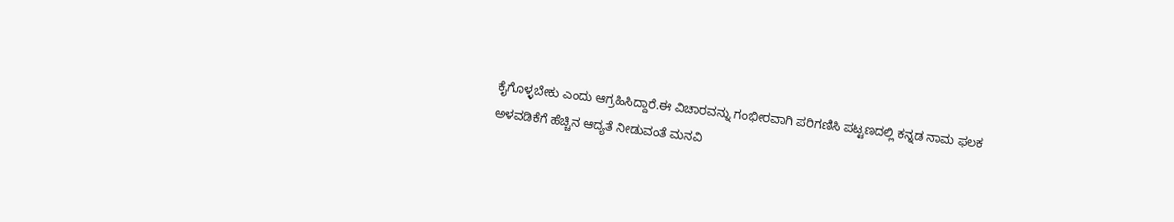ಕೈಗೊಳ್ಳಬೇಕು ಎಂದು ಆಗ್ರಹಿಸಿದ್ದಾರೆ.ಈ ವಿಚಾರವನ್ನು ಗಂಭೀರವಾಗಿ ಪರಿಗಣಿಸಿ ಪಟ್ಟಣದಲ್ಲಿ ಕನ್ನಡ ನಾಮ ಫಲಕ ಅಳವಡಿಕೆಗೆ ಹೆಚ್ಚಿನ ಆದ್ಯತೆ ನೀಡುವಂತೆ ಮನವಿ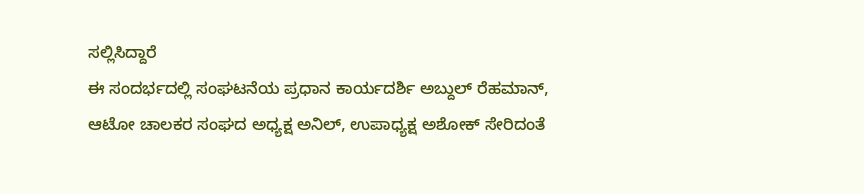ಸಲ್ಲಿಸಿದ್ದಾರೆ
ಈ ಸಂದರ್ಭದಲ್ಲಿ ಸಂಘಟನೆಯ ಪ್ರಧಾನ ಕಾರ್ಯದರ್ಶಿ ಅಬ್ದುಲ್ ರೆಹಮಾನ್, ಆಟೋ ಚಾಲಕರ ಸಂಘದ ಅಧ್ಯಕ್ಷ ಅನಿಲ್, ಉಪಾಧ್ಯಕ್ಷ ಅಶೋಕ್ ಸೇರಿದಂತೆ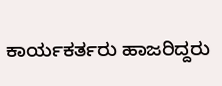ಕಾರ್ಯಕರ್ತರು ಹಾಜರಿದ್ದರು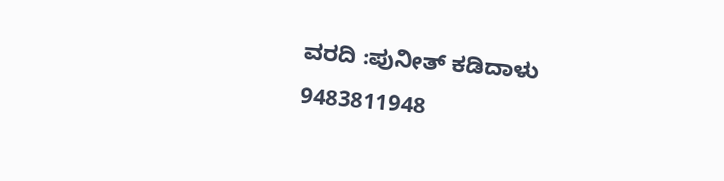ವರದಿ :ಪುನೀತ್ ಕಡಿದಾಳು
9483811948